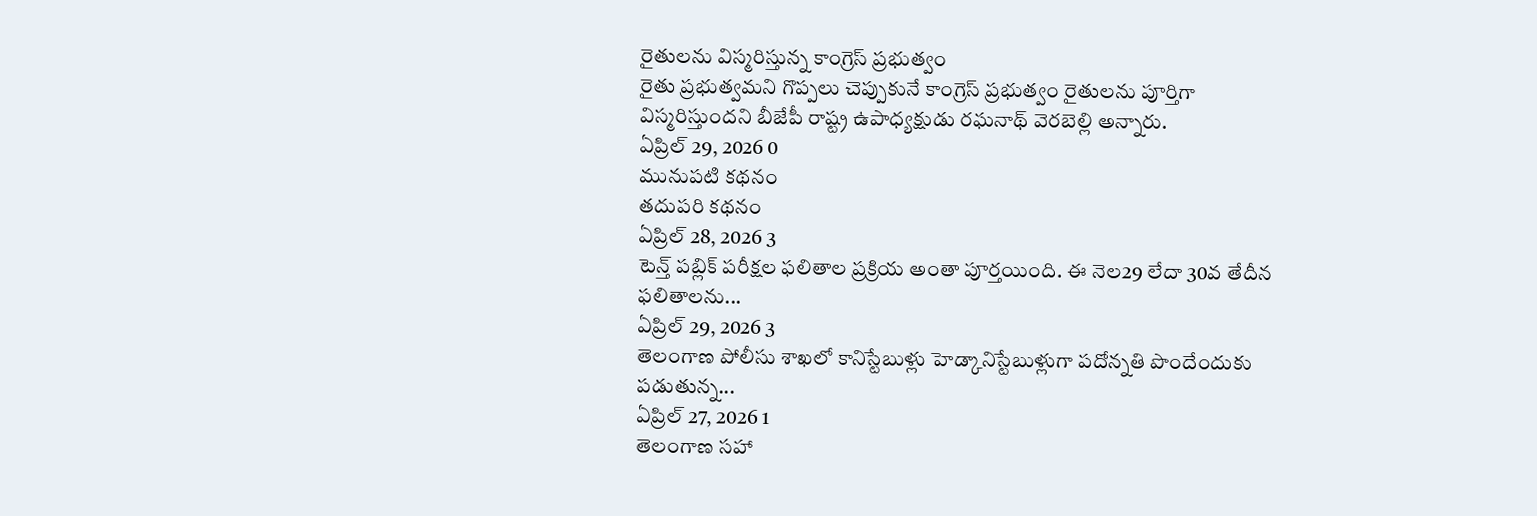రైతులను విస్మరిస్తున్న కాంగ్రెస్ ప్రభుత్వం
రైతు ప్రభుత్వమని గొప్పలు చెప్పుకునే కాంగ్రెస్ ప్రభుత్వం రైతులను పూర్తిగా విస్మరిస్తుందని బీజేపీ రాష్ట్ర ఉపాధ్యక్షుడు రఘనాథ్ వెరబెల్లి అన్నారు.
ఏప్రిల్ 29, 2026 0
మునుపటి కథనం
తదుపరి కథనం
ఏప్రిల్ 28, 2026 3
టెన్త్ పబ్లిక్ పరీక్షల ఫలితాల ప్రక్రియ అంతా పూర్తయింది. ఈ నెల29 లేదా 30వ తేదీన ఫలితాలను...
ఏప్రిల్ 29, 2026 3
తెలంగాణ పోలీసు శాఖలో కానిస్టేబుళ్లు హెడ్కానిస్టేబుళ్లుగా పదోన్నతి పొందేందుకు పడుతున్న...
ఏప్రిల్ 27, 2026 1
తెలంగాణ సహా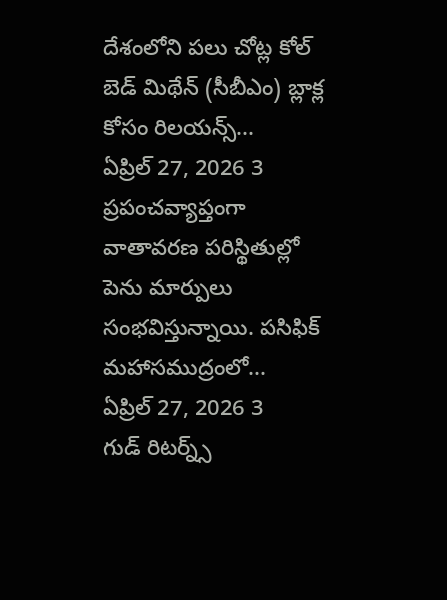దేశంలోని పలు చోట్ల కోల్ బెడ్ మిథేన్ (సీబీఎం) బ్లాక్ల కోసం రిలయన్స్...
ఏప్రిల్ 27, 2026 3
ప్రపంచవ్యాప్తంగా వాతావరణ పరిస్థితుల్లో పెను మార్పులు సంభవిస్తున్నాయి. పసిఫిక్ మహాసముద్రంలో...
ఏప్రిల్ 27, 2026 3
గుడ్ రిటర్న్స్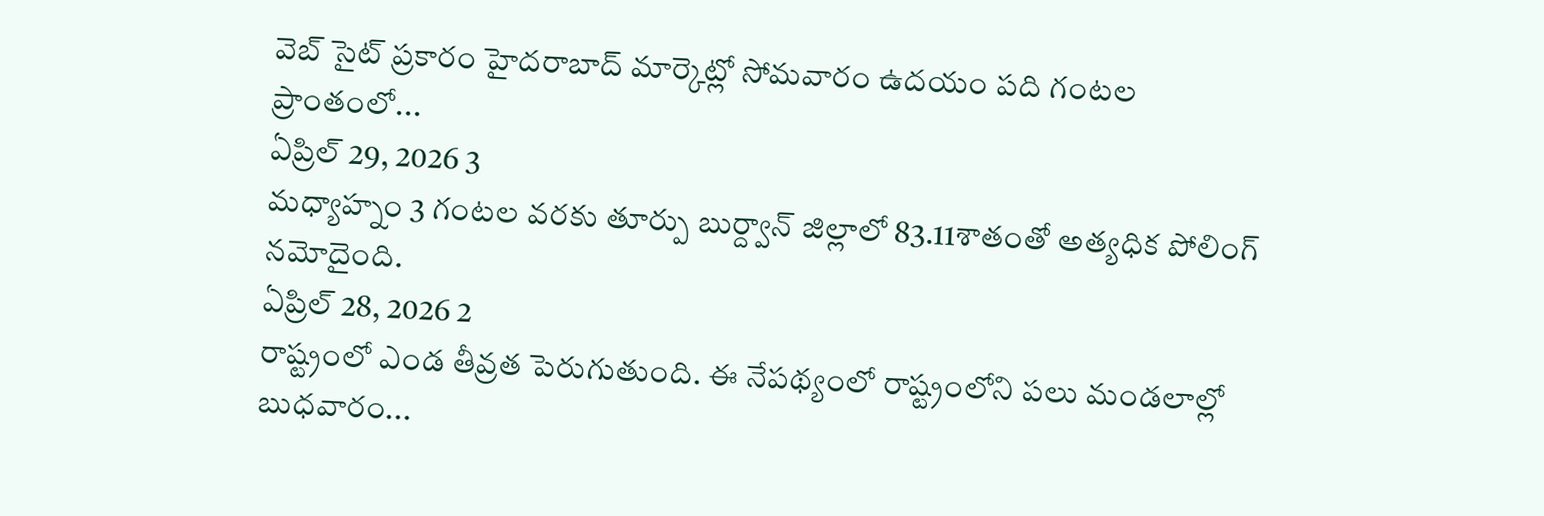వెబ్ సైట్ ప్రకారం హైదరాబాద్ మార్కెట్లో సోమవారం ఉదయం పది గంటల ప్రాంతంలో...
ఏప్రిల్ 29, 2026 3
మధ్యాహ్నం 3 గంటల వరకు తూర్పు బుర్ద్వాన్ జిల్లాలో 83.11శాతంతో అత్యధిక పోలింగ్ నమోదైంది.
ఏప్రిల్ 28, 2026 2
రాష్ట్రంలో ఎండ తీవ్రత పెరుగుతుంది. ఈ నేపథ్యంలో రాష్ట్రంలోని పలు మండలాల్లో బుధవారం...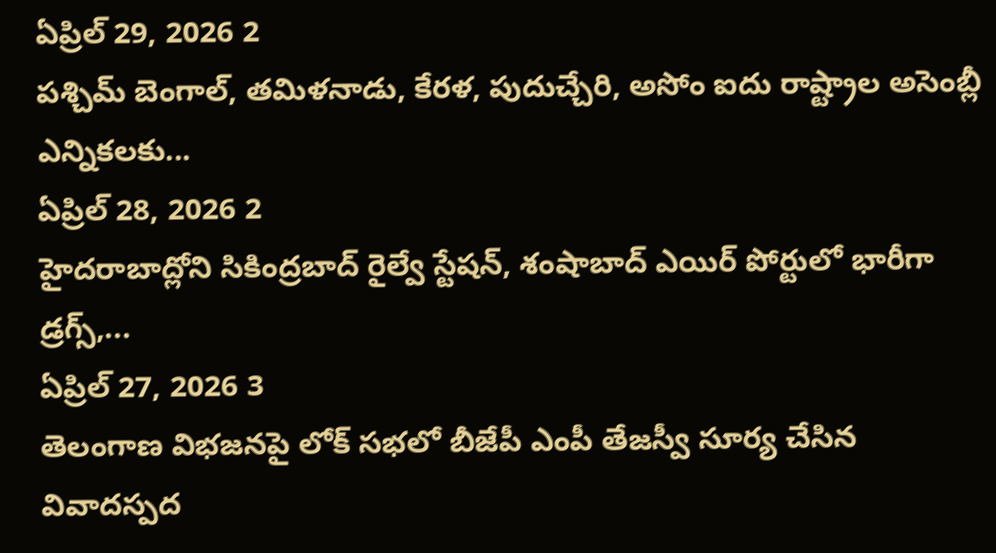ఏప్రిల్ 29, 2026 2
పశ్చిమ్ బెంగాల్, తమిళనాడు, కేరళ, పుదుచ్చేరి, అసోం ఐదు రాష్ట్రాల అసెంబ్లీ ఎన్నికలకు...
ఏప్రిల్ 28, 2026 2
హైదరాబాద్లోని సికింద్రబాద్ రైల్వే స్టేషన్, శంషాబాద్ ఎయిర్ పోర్టులో భారీగా డ్రగ్స్,...
ఏప్రిల్ 27, 2026 3
తెలంగాణ విభజనపై లోక్ సభలో బీజేపీ ఎంపీ తేజస్వీ సూర్య చేసిన వివాదస్పద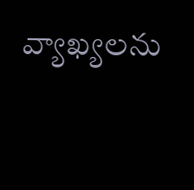వ్యాఖ్యలను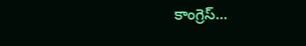కాంగ్రెస్...